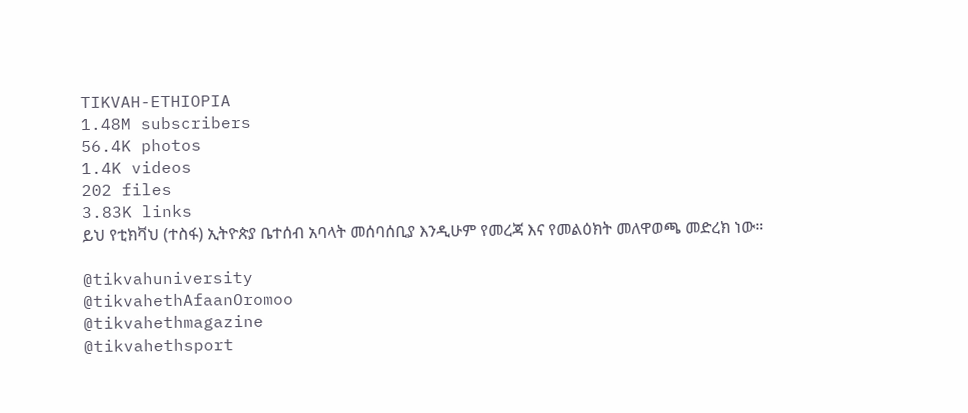TIKVAH-ETHIOPIA
1.48M subscribers
56.4K photos
1.4K videos
202 files
3.83K links
ይህ የቲክቫህ (ተስፋ) ኢትዮጵያ ቤተሰብ አባላት መሰባሰቢያ እንዲሁም የመረጃ እና የመልዕክት መለዋወጫ መድረክ ነው።

@tikvahuniversity
@tikvahethAfaanOromoo
@tikvahethmagazine
@tikvahethsport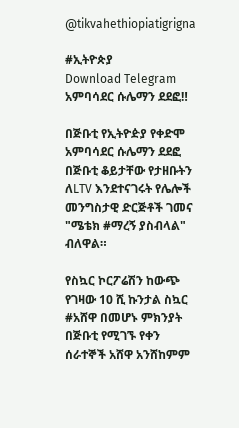@tikvahethiopiatigrigna

#ኢትዮጵያ
Download Telegram
አምባሳደር ሱሌማን ደደፎ‼

በጅቡቲ የኢትዮዽያ የቀድሞ አምባሳደር ሱሌማን ደደፎ በጅቡቲ ቆይታቸው የታዘቡትን ለLTV እንደተናገሩት የሌሎች መንግስታዊ ድርጅቶች ገመና "ሜቴክ #ማረኝ ያስብላል" ብለዋል።

የስኳር ኮርፖሬሽን ከውጭ የገዛው 10 ሺ ኩንታል ስኳር #አሸዋ በመሆኑ ምክንያት በጅቡቲ የሚገኙ የቀን ሰራተኞች አሸዋ አንሸከምም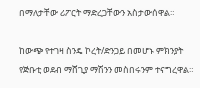በማለታቸው ሪፖርት ማድረጋቸውን አስታውሰዋል።

ከውጭ የተገዛ ስንዴ ኮረት/ድንጋይ በመሆኑ ምክንያት የጅቡቲ ወደብ ማሸጊያ ማሽንን መስበሩንም ተናግረዋል።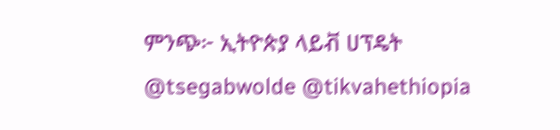ምንጭ፦ ኢትዮጵያ ላይቭ ሀፕዴት
@tsegabwolde @tikvahethiopia